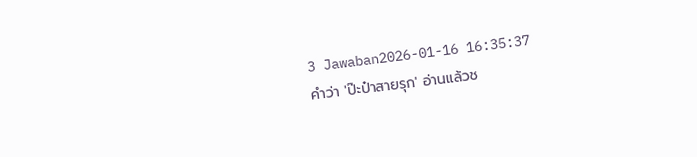3 Jawaban2026-01-16 16:35:37
คำว่า 'ป๊ะป๋าสายรุก' อ่านแล้วช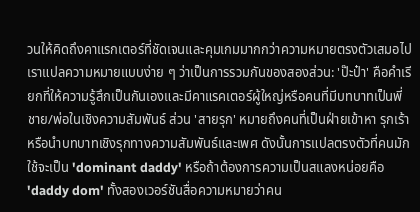วนให้คิดถึงคาแรกเตอร์ที่ชัดเจนและคุมเกมมากกว่าความหมายตรงตัวเสมอไป
เราแปลความหมายแบบง่าย ๆ ว่าเป็นการรวมกันของสองส่วน: 'ป๊ะป๋า' คือคำเรียกที่ให้ความรู้สึกเป็นกันเองและมีคาแรคเตอร์ผู้ใหญ่หรือคนที่มีบทบาทเป็นพี่ชาย/พ่อในเชิงความสัมพันธ์ ส่วน 'สายรุก' หมายถึงคนที่เป็นฝ่ายเข้าหา รุกเร้า หรือนำบทบาทเชิงรุกทางความสัมพันธ์และเพศ ดังนั้นการแปลตรงตัวที่คนมักใช้จะเป็น 'dominant daddy' หรือถ้าต้องการความเป็นสแลงหน่อยคือ 'daddy dom' ทั้งสองเวอร์ชันสื่อความหมายว่าคน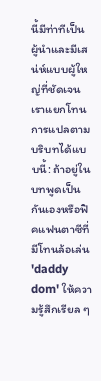นี้มีท่าทีเป็นผู้นำและมีเสน่ห์แบบผู้ใหญ่ที่ชัดเจน
เราแยกโทนการแปลตามบริบทได้แบบนี้: ถ้าอยู่ในบทพูดเป็นกันเองหรือฟิคแฟนตาซีที่มีโทนล้อเล่น 'daddy dom' ให้ความรู้สึกเรียล ๆ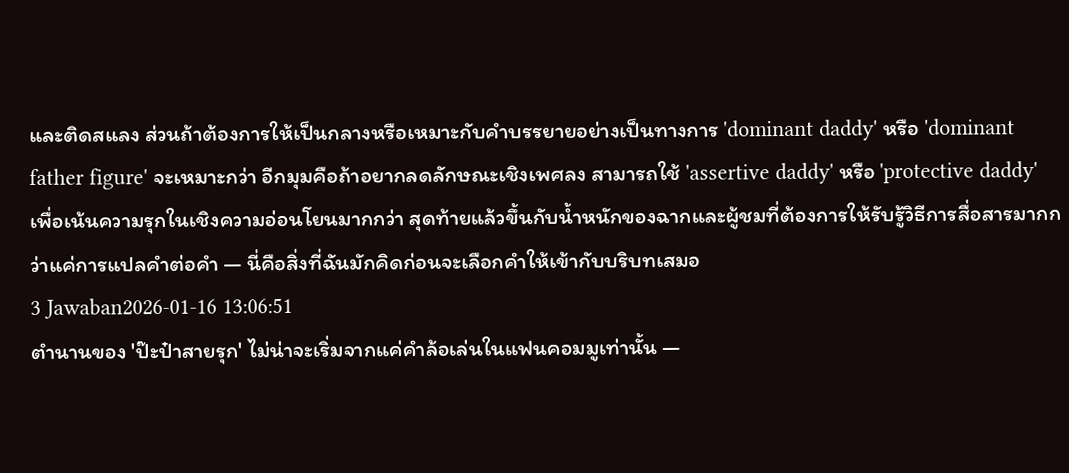และติดสแลง ส่วนถ้าต้องการให้เป็นกลางหรือเหมาะกับคำบรรยายอย่างเป็นทางการ 'dominant daddy' หรือ 'dominant father figure' จะเหมาะกว่า อีกมุมคือถ้าอยากลดลักษณะเชิงเพศลง สามารถใช้ 'assertive daddy' หรือ 'protective daddy' เพื่อเน้นความรุกในเชิงความอ่อนโยนมากกว่า สุดท้ายแล้วขึ้นกับน้ำหนักของฉากและผู้ชมที่ต้องการให้รับรู้วิธีการสื่อสารมากกว่าแค่การแปลคำต่อคำ — นี่คือสิ่งที่ฉันมักคิดก่อนจะเลือกคำให้เข้ากับบริบทเสมอ
3 Jawaban2026-01-16 13:06:51
ตำนานของ 'ป๊ะป๋าสายรุก' ไม่น่าจะเริ่มจากแค่คำล้อเล่นในแฟนคอมมูเท่านั้น —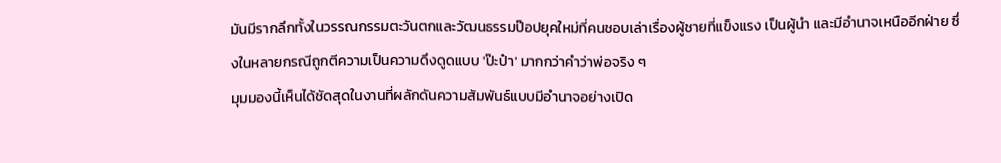มันมีรากลึกทั้งในวรรณกรรมตะวันตกและวัฒนธรรมป๊อปยุคใหม่ที่คนชอบเล่าเรื่องผู้ชายที่แข็งแรง เป็นผู้นำ และมีอำนาจเหนืออีกฝ่าย ซึ่งในหลายกรณีถูกตีความเป็นความดึงดูดแบบ 'ป๊ะป๋า' มากกว่าคำว่าพ่อจริง ๆ
มุมมองนี้เห็นได้ชัดสุดในงานที่ผลักดันความสัมพันธ์แบบมีอำนาจอย่างเปิด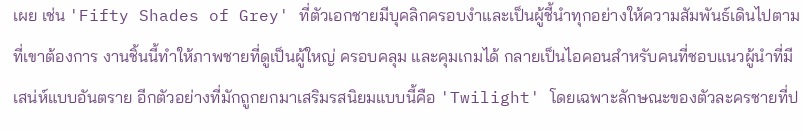เผย เช่น 'Fifty Shades of Grey' ที่ตัวเอกชายมีบุคลิกครอบงำและเป็นผู้ชี้นำทุกอย่างให้ความสัมพันธ์เดินไปตามที่เขาต้องการ งานชิ้นนี้ทำให้ภาพชายที่ดูเป็นผู้ใหญ่ ครอบคลุม และคุมเกมได้ กลายเป็นไอคอนสำหรับคนที่ชอบแนวผู้นำที่มีเสน่ห์แบบอันตราย อีกตัวอย่างที่มักถูกยกมาเสริมรสนิยมแบบนี้คือ 'Twilight' โดยเฉพาะลักษณะของตัวละครชายที่ป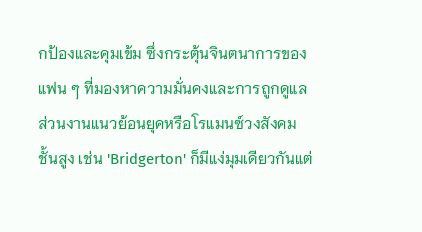กป้องและคุมเข้ม ซึ่งกระตุ้นจินตนาการของแฟน ๆ ที่มองหาความมั่นคงและการถูกดูแล
ส่วนงานแนวย้อนยุคหรือโรแมนซ์วงสังคมชั้นสูง เช่น 'Bridgerton' ก็มีแง่มุมเดียวกันแต่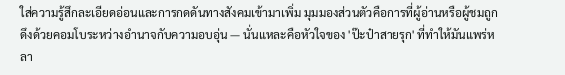ใส่ความรู้สึกละเอียดอ่อนและการกดดันทางสังคมเข้ามาเพิ่ม มุมมองส่วนตัวคือการที่ผู้อ่านหรือผู้ชมถูกดึงด้วยคอมโบระหว่างอำนาจกับความอบอุ่น — นั่นแหละคือหัวใจของ 'ป๊ะป๋าสายรุก' ที่ทำให้มันแพร่หลา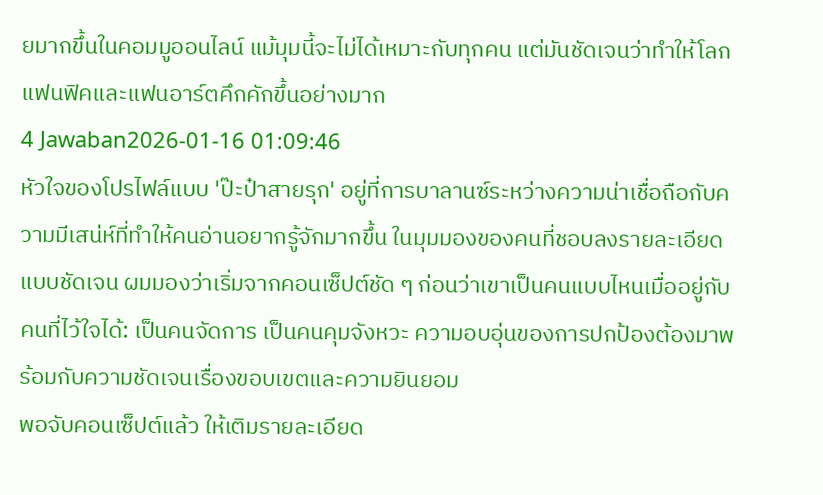ยมากขึ้นในคอมมูออนไลน์ แม้มุมนี้จะไม่ได้เหมาะกับทุกคน แต่มันชัดเจนว่าทำให้โลกแฟนฟิคและแฟนอาร์ตคึกคักขึ้นอย่างมาก
4 Jawaban2026-01-16 01:09:46
หัวใจของโปรไฟล์แบบ 'ป๊ะป๋าสายรุก' อยู่ที่การบาลานซ์ระหว่างความน่าเชื่อถือกับความมีเสน่ห์ที่ทำให้คนอ่านอยากรู้จักมากขึ้น ในมุมมองของคนที่ชอบลงรายละเอียดแบบชัดเจน ผมมองว่าเริ่มจากคอนเซ็ปต์ชัด ๆ ก่อนว่าเขาเป็นคนแบบไหนเมื่ออยู่กับคนที่ไว้ใจได้: เป็นคนจัดการ เป็นคนคุมจังหวะ ความอบอุ่นของการปกป้องต้องมาพร้อมกับความชัดเจนเรื่องขอบเขตและความยินยอม
พอจับคอนเซ็ปต์แล้ว ให้เติมรายละเอียด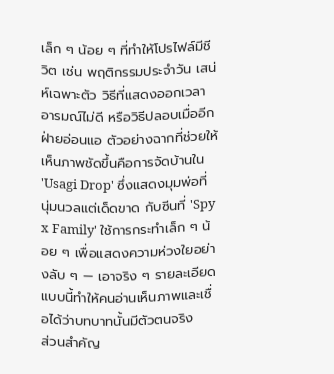เล็ก ๆ น้อย ๆ ที่ทำให้โปรไฟล์มีชีวิต เช่น พฤติกรรมประจำวัน เสน่ห์เฉพาะตัว วิธีที่แสดงออกเวลาอารมณ์ไม่ดี หรือวิธีปลอบเมื่ออีกฝ่ายอ่อนแอ ตัวอย่างฉากที่ช่วยให้เห็นภาพชัดขึ้นคือการจัดบ้านใน 'Usagi Drop' ซึ่งแสดงมุมพ่อที่นุ่มนวลแต่เด็ดขาด กับซีนที่ 'Spy x Family' ใช้การกระทำเล็ก ๆ น้อย ๆ เพื่อแสดงความห่วงใยอย่างลับ ๆ — เอาจริง ๆ รายละเอียดแบบนี้ทำให้คนอ่านเห็นภาพและเชื่อได้ว่าบทบาทนั้นมีตัวตนจริง
ส่วนสำคัญ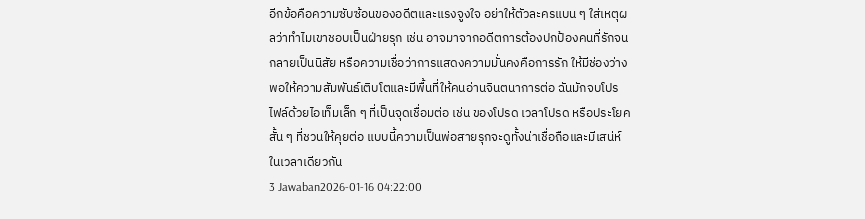อีกข้อคือความซับซ้อนของอดีตและแรงจูงใจ อย่าให้ตัวละครแบน ๆ ใส่เหตุผลว่าทำไมเขาชอบเป็นฝ่ายรุก เช่น อาจมาจากอดีตการต้องปกป้องคนที่รักจนกลายเป็นนิสัย หรือความเชื่อว่าการแสดงความมั่นคงคือการรัก ให้มีช่องว่างพอให้ความสัมพันธ์เติบโตและมีพื้นที่ให้คนอ่านจินตนาการต่อ ฉันมักจบโปรไฟล์ด้วยไอเท็มเล็ก ๆ ที่เป็นจุดเชื่อมต่อ เช่น ของโปรด เวลาโปรด หรือประโยคสั้น ๆ ที่ชวนให้คุยต่อ แบบนี้ความเป็นพ่อสายรุกจะดูทั้งน่าเชื่อถือและมีเสน่ห์ในเวลาเดียวกัน
3 Jawaban2026-01-16 04:22:00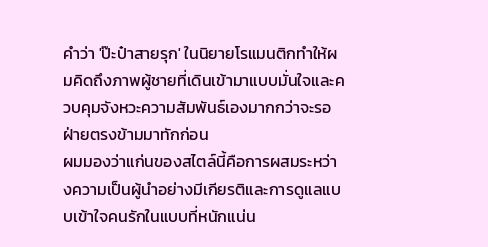คำว่า 'ป๊ะป๋าสายรุก' ในนิยายโรแมนติกทำให้ผมคิดถึงภาพผู้ชายที่เดินเข้ามาแบบมั่นใจและควบคุมจังหวะความสัมพันธ์เองมากกว่าจะรอฝ่ายตรงข้ามมาทักก่อน
ผมมองว่าแก่นของสไตล์นี้คือการผสมระหว่างความเป็นผู้นำอย่างมีเกียรติและการดูแลแบบเข้าใจคนรักในแบบที่หนักแน่น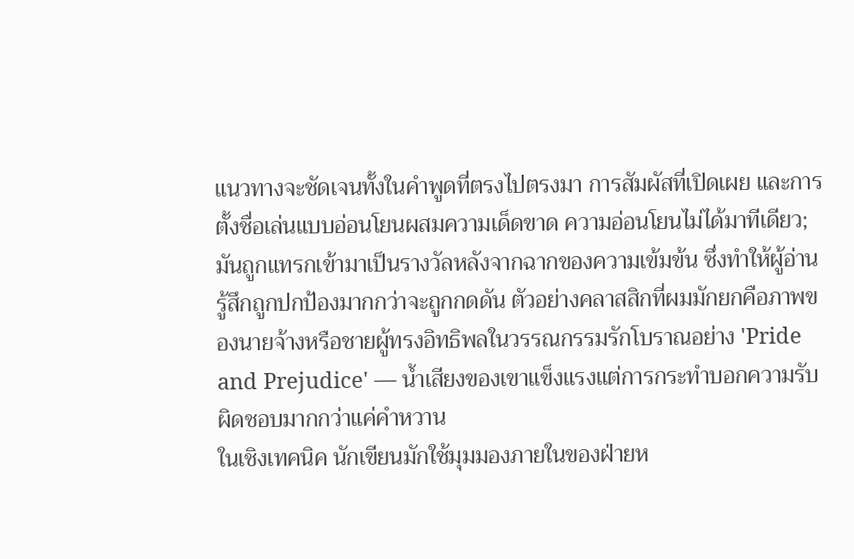แนวทางจะชัดเจนทั้งในคำพูดที่ตรงไปตรงมา การสัมผัสที่เปิดเผย และการตั้งชื่อเล่นแบบอ่อนโยนผสมความเด็ดขาด ความอ่อนโยนไม่ได้มาทีเดียว; มันถูกแทรกเข้ามาเป็นรางวัลหลังจากฉากของความเข้มข้น ซึ่งทำให้ผู้อ่านรู้สึกถูกปกป้องมากกว่าจะถูกกดดัน ตัวอย่างคลาสสิกที่ผมมักยกคือภาพของนายจ้างหรือชายผู้ทรงอิทธิพลในวรรณกรรมรักโบราณอย่าง 'Pride and Prejudice' — น้ำเสียงของเขาแข็งแรงแต่การกระทำบอกความรับผิดชอบมากกว่าแค่คำหวาน
ในเชิงเทคนิค นักเขียนมักใช้มุมมองภายในของฝ่ายห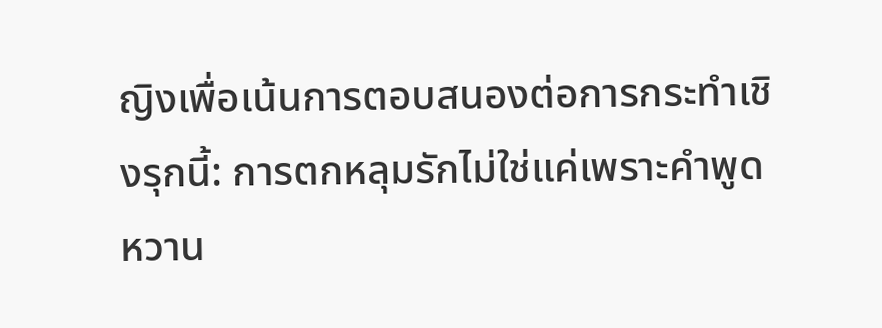ญิงเพื่อเน้นการตอบสนองต่อการกระทำเชิงรุกนี้: การตกหลุมรักไม่ใช่แค่เพราะคำพูดหวาน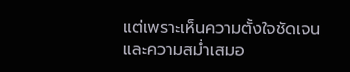แต่เพราะเห็นความตั้งใจชัดเจนและความสม่ำเสมอ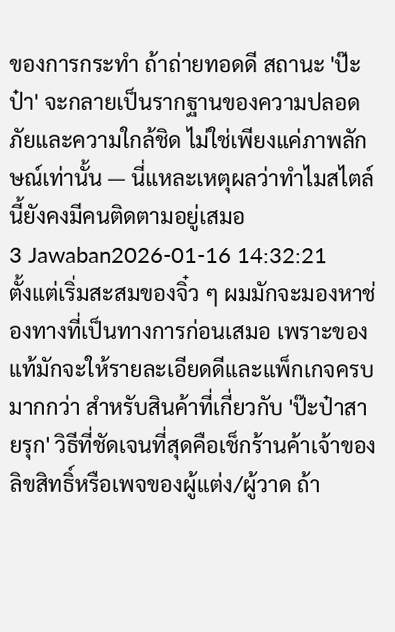ของการกระทำ ถ้าถ่ายทอดดี สถานะ 'ป๊ะป๋า' จะกลายเป็นรากฐานของความปลอดภัยและความใกล้ชิด ไม่ใช่เพียงแค่ภาพลักษณ์เท่านั้น — นี่แหละเหตุผลว่าทำไมสไตล์นี้ยังคงมีคนติดตามอยู่เสมอ
3 Jawaban2026-01-16 14:32:21
ตั้งแต่เริ่มสะสมของจิ๋ว ๆ ผมมักจะมองหาช่องทางที่เป็นทางการก่อนเสมอ เพราะของแท้มักจะให้รายละเอียดดีและแพ็กเกจครบมากกว่า สำหรับสินค้าที่เกี่ยวกับ 'ป๊ะป๋าสายรุก' วิธีที่ชัดเจนที่สุดคือเช็กร้านค้าเจ้าของลิขสิทธิ์หรือเพจของผู้แต่ง/ผู้วาด ถ้า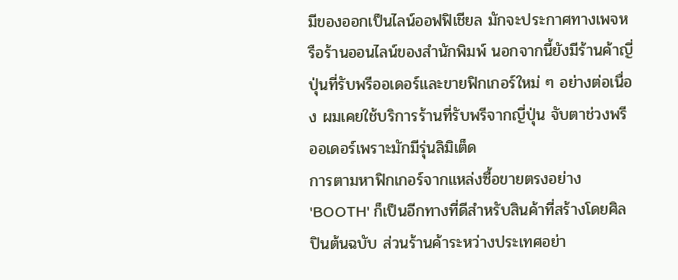มีของออกเป็นไลน์ออฟฟิเชียล มักจะประกาศทางเพจหรือร้านออนไลน์ของสำนักพิมพ์ นอกจากนี้ยังมีร้านค้าญี่ปุ่นที่รับพรีออเดอร์และขายฟิกเกอร์ใหม่ ๆ อย่างต่อเนื่อง ผมเคยใช้บริการร้านที่รับพรีจากญี่ปุ่น จับตาช่วงพรีออเดอร์เพราะมักมีรุ่นลิมิเต็ด
การตามหาฟิกเกอร์จากแหล่งซื้อขายตรงอย่าง 'BOOTH' ก็เป็นอีกทางที่ดีสำหรับสินค้าที่สร้างโดยศิลปินต้นฉบับ ส่วนร้านค้าระหว่างประเทศอย่า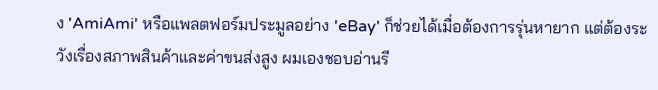ง 'AmiAmi' หรือแพลตฟอร์มประมูลอย่าง 'eBay' ก็ช่วยได้เมื่อต้องการรุ่นหายาก แต่ต้องระวังเรื่องสภาพสินค้าและค่าขนส่งสูง ผมเองชอบอ่านรี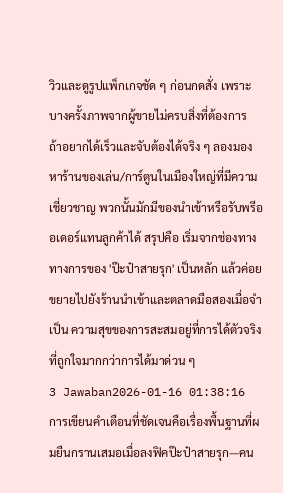วิวและดูรูปแพ็กเกจชัด ๆ ก่อนกดสั่ง เพราะบางครั้งภาพจากผู้ขายไม่ครบสิ่งที่ต้องการ
ถ้าอยากได้เร็วและจับต้องได้จริง ๆ ลองมองหาร้านของเล่น/การ์ตูนในเมืองใหญ่ที่มีความเชี่ยวชาญ พวกนั้นมักมีของนำเข้าหรือรับพรีออเดอร์แทนลูกค้าได้ สรุปคือ เริ่มจากช่องทางทางการของ 'ป๊ะป๋าสายรุก' เป็นหลัก แล้วค่อยขยายไปยังร้านนำเข้าและตลาดมือสองเมื่อจำเป็น ความสุขของการสะสมอยู่ที่การได้ตัวจริงที่ถูกใจมากกว่าการได้มาด่วน ๆ
3 Jawaban2026-01-16 01:38:16
การเขียนคำเตือนที่ชัดเจนคือเรื่องพื้นฐานที่ผมยืนกรานเสมอเมื่อลงฟิคป๊ะป๋าสายรุก—คน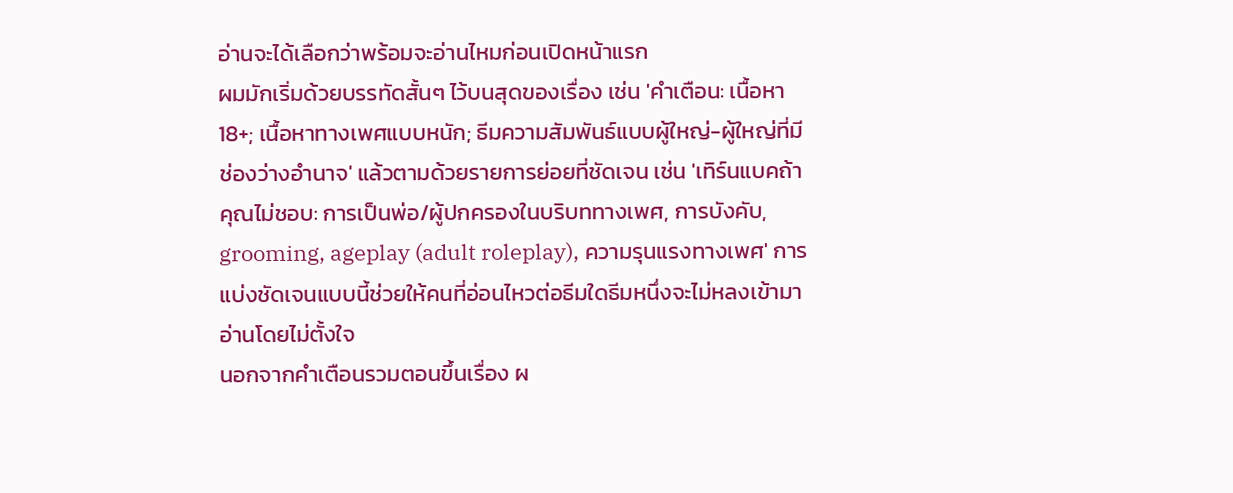อ่านจะได้เลือกว่าพร้อมจะอ่านไหมก่อนเปิดหน้าแรก
ผมมักเริ่มด้วยบรรทัดสั้นๆ ไว้บนสุดของเรื่อง เช่น 'คำเตือน: เนื้อหา 18+; เนื้อหาทางเพศแบบหนัก; ธีมความสัมพันธ์แบบผู้ใหญ่-ผู้ใหญ่ที่มีช่องว่างอำนาจ' แล้วตามด้วยรายการย่อยที่ชัดเจน เช่น 'เทิร์นแบคถ้าคุณไม่ชอบ: การเป็นพ่อ/ผู้ปกครองในบริบททางเพศ, การบังคับ, grooming, ageplay (adult roleplay), ความรุนแรงทางเพศ' การแบ่งชัดเจนแบบนี้ช่วยให้คนที่อ่อนไหวต่อธีมใดธีมหนึ่งจะไม่หลงเข้ามาอ่านโดยไม่ตั้งใจ
นอกจากคำเตือนรวมตอนขึ้นเรื่อง ผ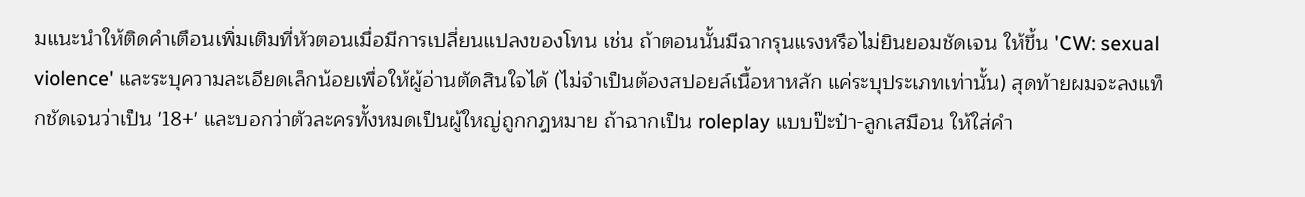มแนะนำให้ติดคำเตือนเพิ่มเติมที่หัวตอนเมื่อมีการเปลี่ยนแปลงของโทน เช่น ถ้าตอนนั้นมีฉากรุนแรงหรือไม่ยินยอมชัดเจน ให้ขึ้น 'CW: sexual violence' และระบุความละเอียดเล็กน้อยเพื่อให้ผู้อ่านตัดสินใจได้ (ไม่จำเป็นต้องสปอยล์เนื้อหาหลัก แค่ระบุประเภทเท่านั้น) สุดท้ายผมจะลงแท็กชัดเจนว่าเป็น '18+' และบอกว่าตัวละครทั้งหมดเป็นผู้ใหญ่ถูกกฎหมาย ถ้าฉากเป็น roleplay แบบป๊ะป๋า-ลูกเสมือน ให้ใส่คำ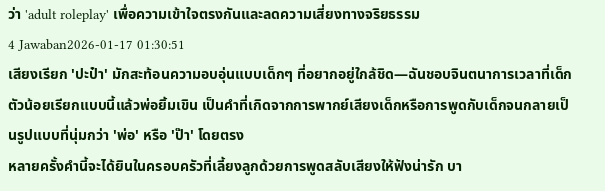ว่า 'adult roleplay' เพื่อความเข้าใจตรงกันและลดความเสี่ยงทางจริยธรรม
4 Jawaban2026-01-17 01:30:51
เสียงเรียก 'ปะป๋า' มักสะท้อนความอบอุ่นแบบเด็กๆ ที่อยากอยู่ใกล้ชิด—ฉันชอบจินตนาการเวลาที่เด็กตัวน้อยเรียกแบบนี้แล้วพ่อยิ้มเขิน เป็นคำที่เกิดจากการพากย์เสียงเด็กหรือการพูดกับเด็กจนกลายเป็นรูปแบบที่นุ่มกว่า 'พ่อ' หรือ 'ป๊า' โดยตรง
หลายครั้งคำนี้จะได้ยินในครอบครัวที่เลี้ยงลูกด้วยการพูดสลับเสียงให้ฟังน่ารัก บา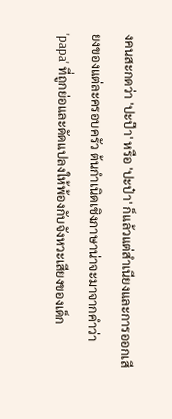งคนสะกดว่า 'ปะป๊า' หรือ 'ปะป๋า' ก็แล้วแต่สำเนียงและการออกเสียงของแต่ละครอบครัว ต้นกำเนิดเชิงภาษาน่าจะมาจากคำว่า 'papa' ที่ถูกย่อและดัดแปลงให้พ้องกับจังหวะเสียงของเด็ก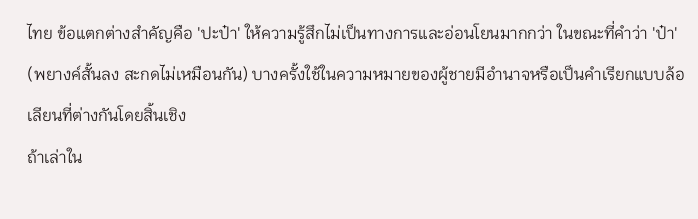ไทย ข้อแตกต่างสำคัญคือ 'ปะป๋า' ให้ความรู้สึกไม่เป็นทางการและอ่อนโยนมากกว่า ในขณะที่คำว่า 'ป๋า' (พยางค์สั้นลง สะกดไม่เหมือนกัน) บางครั้งใช้ในความหมายของผู้ชายมีอำนาจหรือเป็นคำเรียกแบบล้อเลียนที่ต่างกันโดยสิ้นเชิง
ถ้าเล่าใน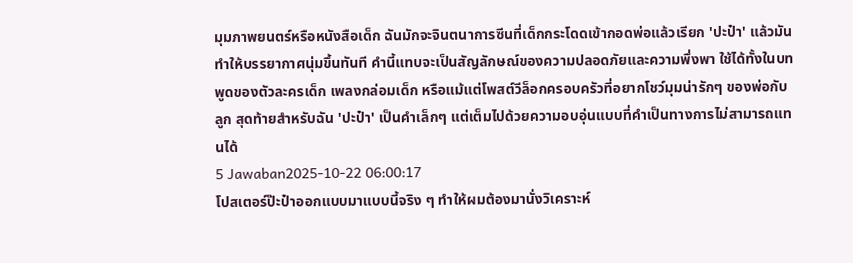มุมภาพยนตร์หรือหนังสือเด็ก ฉันมักจะจินตนาการซีนที่เด็กกระโดดเข้ากอดพ่อแล้วเรียก 'ปะป๋า' แล้วมันทำให้บรรยากาศนุ่มขึ้นทันที คำนี้แทบจะเป็นสัญลักษณ์ของความปลอดภัยและความพึ่งพา ใช้ได้ทั้งในบทพูดของตัวละครเด็ก เพลงกล่อมเด็ก หรือแม้แต่โพสต์วีล็อกครอบครัวที่อยากโชว์มุมน่ารักๆ ของพ่อกับลูก สุดท้ายสำหรับฉัน 'ปะป๋า' เป็นคำเล็กๆ แต่เต็มไปด้วยความอบอุ่นแบบที่คำเป็นทางการไม่สามารถแทนได้
5 Jawaban2025-10-22 06:00:17
โปสเตอร์ป๊ะป๋าออกแบบมาแบบนี้จริง ๆ ทำให้ผมต้องมานั่งวิเคราะห์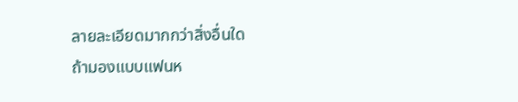ลายละเอียดมากกว่าสิ่งอื่นใด
ถ้ามองแบบแฟนห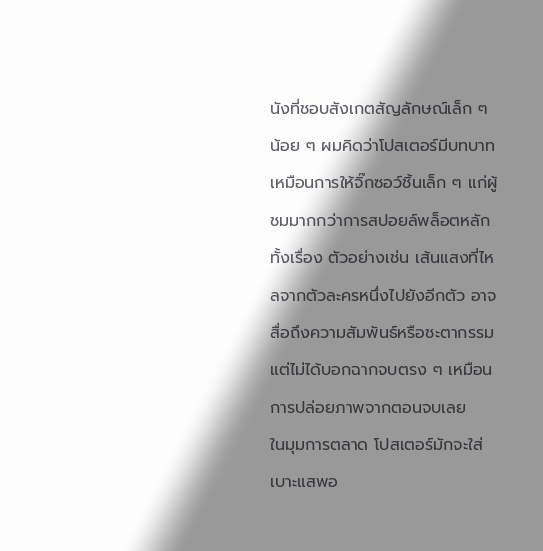นังที่ชอบสังเกตสัญลักษณ์เล็ก ๆ น้อย ๆ ผมคิดว่าโปสเตอร์มีบทบาทเหมือนการให้จิ๊กซอว์ชิ้นเล็ก ๆ แก่ผู้ชมมากกว่าการสปอยล์พล็อตหลักทั้งเรื่อง ตัวอย่างเช่น เส้นแสงที่ไหลจากตัวละครหนึ่งไปยังอีกตัว อาจสื่อถึงความสัมพันธ์หรือชะตากรรม แต่ไม่ได้บอกฉากจบตรง ๆ เหมือนการปล่อยภาพจากตอนจบเลย
ในมุมการตลาด โปสเตอร์มักจะใส่เบาะแสพอ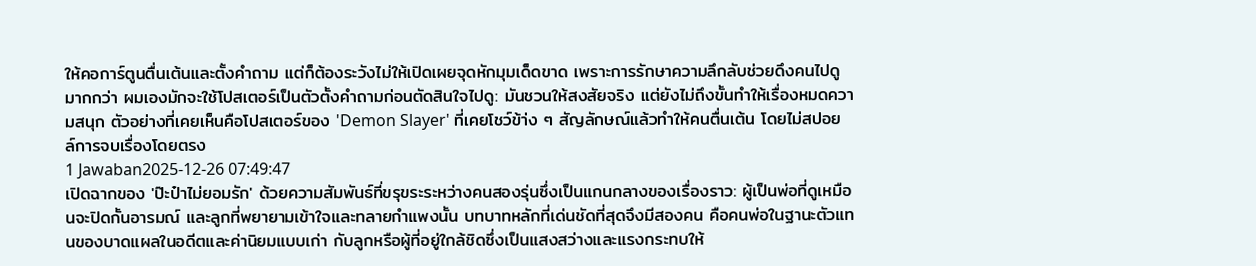ให้คอการ์ตูนตื่นเต้นและตั้งคำถาม แต่ก็ต้องระวังไม่ให้เปิดเผยจุดหักมุมเด็ดขาด เพราะการรักษาความลึกลับช่วยดึงคนไปดูมากกว่า ผมเองมักจะใช้โปสเตอร์เป็นตัวตั้งคำถามก่อนตัดสินใจไปดู: มันชวนให้สงสัยจริง แต่ยังไม่ถึงขั้นทำให้เรื่องหมดความสนุก ตัวอย่างที่เคยเห็นคือโปสเตอร์ของ 'Demon Slayer' ที่เคยโชว์ข้า่ง ๆ สัญลักษณ์แล้วทำให้คนตื่นเต้น โดยไม่สปอยล์การจบเรื่องโดยตรง
1 Jawaban2025-12-26 07:49:47
เปิดฉากของ 'ป๊ะป๋าไม่ยอมรัก' ด้วยความสัมพันธ์ที่ขรุขระระหว่างคนสองรุ่นซึ่งเป็นแกนกลางของเรื่องราว: ผู้เป็นพ่อที่ดูเหมือนจะปิดกั้นอารมณ์ และลูกที่พยายามเข้าใจและทลายกำแพงนั้น บทบาทหลักที่เด่นชัดที่สุดจึงมีสองคน คือคนพ่อในฐานะตัวแทนของบาดแผลในอดีตและค่านิยมแบบเก่า กับลูกหรือผู้ที่อยู่ใกล้ชิดซึ่งเป็นแสงสว่างและแรงกระทบให้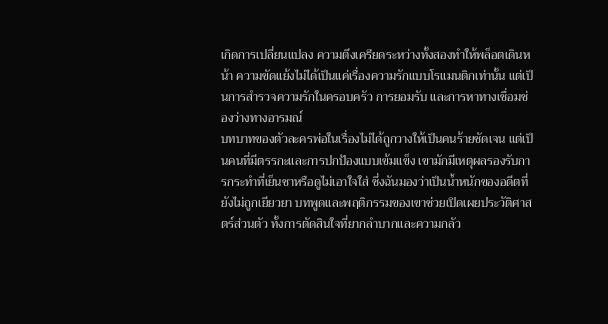เกิดการเปลี่ยนแปลง ความตึงเครียดระหว่างทั้งสองทำให้พล็อตเดินหน้า ความขัดแย้งไม่ได้เป็นแค่เรื่องความรักแบบโรแมนติกเท่านั้น แต่เป็นการสำรวจความรักในครอบครัว การยอมรับ และการหาทางเชื่อมช่องว่างทางอารมณ์
บทบาทของตัวละครพ่อในเรื่องไม่ได้ถูกวางให้เป็นคนร้ายชัดเจน แต่เป็นคนที่มีตรรกะและการปกป้องแบบเข้มแข็ง เขามักมีเหตุผลรองรับการกระทำที่เย็นชาหรือดูไม่เอาใจใส่ ซึ่งฉันมองว่าเป็นน้ำหนักของอดีตที่ยังไม่ถูกเยียวยา บทพูดและพฤติกรรมของเขาช่วยเปิดเผยประวัติศาสตร์ส่วนตัว ทั้งการตัดสินใจที่ยากลำบากและความกลัว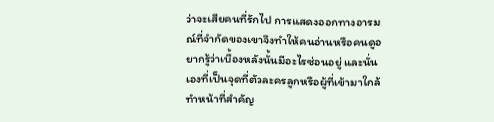ว่าจะเสียคนที่รักไป การแสดงออกทางอารมณ์ที่จำกัดของเขาจึงทำให้คนอ่านหรือคนดูอยากรู้ว่าเบื้องหลังนั้นมีอะไรซ่อนอยู่ และนั่นเองที่เป็นจุดที่ตัวละครลูกหรือผู้ที่เข้ามาใกล้ทำหน้าที่สำคัญ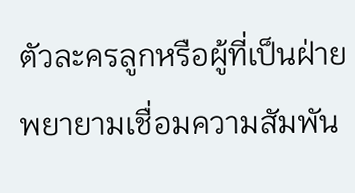ตัวละครลูกหรือผู้ที่เป็นฝ่ายพยายามเชื่อมความสัมพัน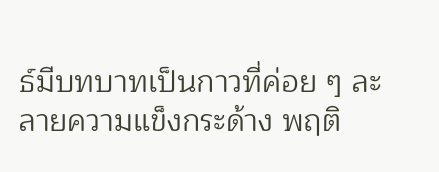ธ์มีบทบาทเป็นกาวที่ค่อย ๆ ละลายความแข็งกระด้าง พฤติ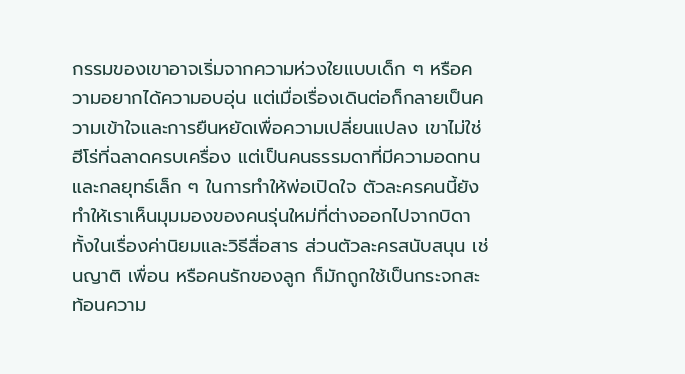กรรมของเขาอาจเริ่มจากความห่วงใยแบบเด็ก ๆ หรือความอยากได้ความอบอุ่น แต่เมื่อเรื่องเดินต่อก็กลายเป็นความเข้าใจและการยืนหยัดเพื่อความเปลี่ยนแปลง เขาไม่ใช่ฮีโร่ที่ฉลาดครบเครื่อง แต่เป็นคนธรรมดาที่มีความอดทนและกลยุทธ์เล็ก ๆ ในการทำให้พ่อเปิดใจ ตัวละครคนนี้ยังทำให้เราเห็นมุมมองของคนรุ่นใหม่ที่ต่างออกไปจากบิดา ทั้งในเรื่องค่านิยมและวิธีสื่อสาร ส่วนตัวละครสนับสนุน เช่นญาติ เพื่อน หรือคนรักของลูก ก็มักถูกใช้เป็นกระจกสะท้อนความ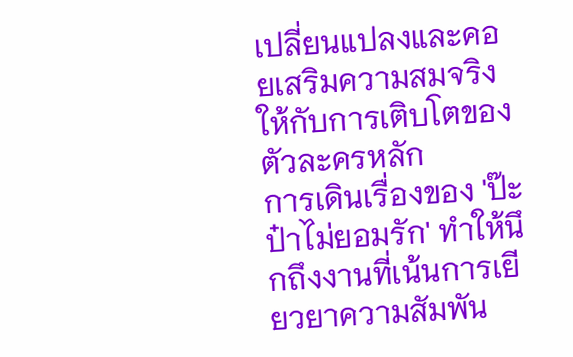เปลี่ยนแปลงและคอยเสริมความสมจริงให้กับการเติบโตของตัวละครหลัก
การเดินเรื่องของ 'ป๊ะป๋าไม่ยอมรัก' ทำให้นึกถึงงานที่เน้นการเยียวยาความสัมพัน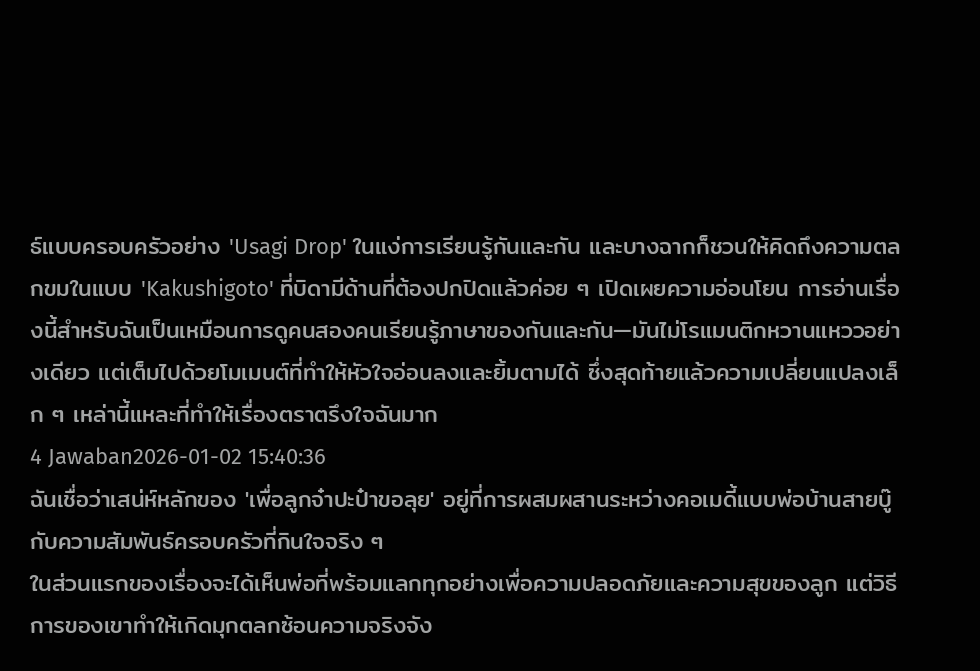ธ์แบบครอบครัวอย่าง 'Usagi Drop' ในแง่การเรียนรู้กันและกัน และบางฉากก็ชวนให้คิดถึงความตลกขมในแบบ 'Kakushigoto' ที่บิดามีด้านที่ต้องปกปิดแล้วค่อย ๆ เปิดเผยความอ่อนโยน การอ่านเรื่องนี้สำหรับฉันเป็นเหมือนการดูคนสองคนเรียนรู้ภาษาของกันและกัน—มันไม่โรแมนติกหวานแหววอย่างเดียว แต่เต็มไปด้วยโมเมนต์ที่ทำให้หัวใจอ่อนลงและยิ้มตามได้ ซึ่งสุดท้ายแล้วความเปลี่ยนแปลงเล็ก ๆ เหล่านี้แหละที่ทำให้เรื่องตราตรึงใจฉันมาก
4 Jawaban2026-01-02 15:40:36
ฉันเชื่อว่าเสน่ห์หลักของ 'เพื่อลูกจ๋าปะป๋าขอลุย' อยู่ที่การผสมผสานระหว่างคอเมดี้แบบพ่อบ้านสายบู๊กับความสัมพันธ์ครอบครัวที่กินใจจริง ๆ
ในส่วนแรกของเรื่องจะได้เห็นพ่อที่พร้อมแลกทุกอย่างเพื่อความปลอดภัยและความสุขของลูก แต่วิธีการของเขาทำให้เกิดมุกตลกซ้อนความจริงจัง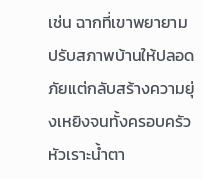เช่น ฉากที่เขาพยายามปรับสภาพบ้านให้ปลอดภัยแต่กลับสร้างความยุ่งเหยิงจนทั้งครอบครัวหัวเราะน้ำตา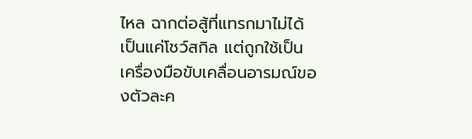ไหล ฉากต่อสู้ที่แทรกมาไม่ได้เป็นแค่โชว์สกิล แต่ถูกใช้เป็นเครื่องมือขับเคลื่อนอารมณ์ของตัวละค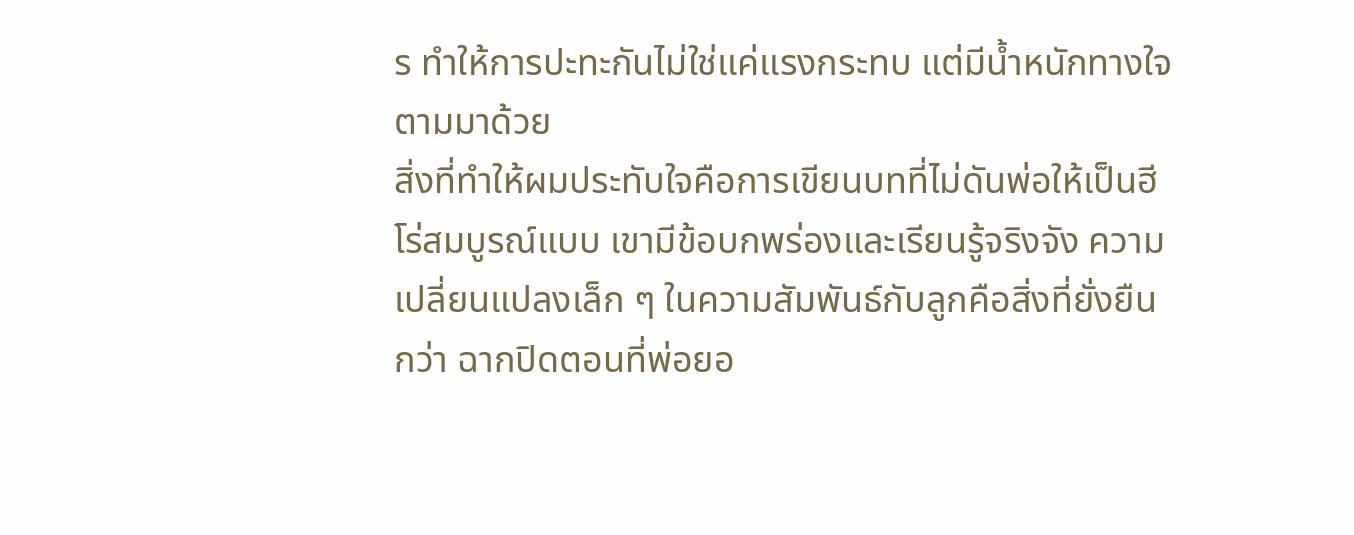ร ทำให้การปะทะกันไม่ใช่แค่แรงกระทบ แต่มีน้ำหนักทางใจตามมาด้วย
สิ่งที่ทำให้ผมประทับใจคือการเขียนบทที่ไม่ดันพ่อให้เป็นฮีโร่สมบูรณ์แบบ เขามีข้อบกพร่องและเรียนรู้จริงจัง ความเปลี่ยนแปลงเล็ก ๆ ในความสัมพันธ์กับลูกคือสิ่งที่ยั่งยืนกว่า ฉากปิดตอนที่พ่อยอ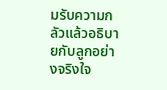มรับความกลัวแล้วอธิบายกับลูกอย่างจริงใจ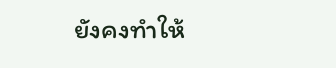ยังคงทำให้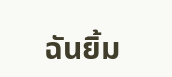ฉันยิ้ม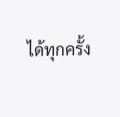ได้ทุกครั้ง